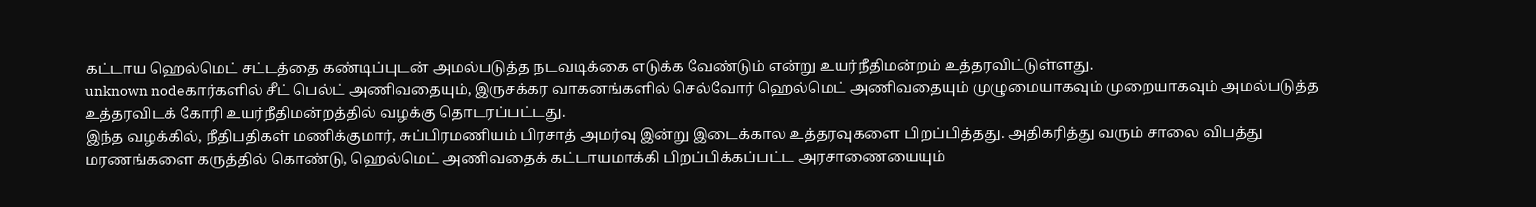கட்டாய ஹெல்மெட் சட்டத்தை கண்டிப்புடன் அமல்படுத்த நடவடிக்கை எடுக்க வேண்டும் என்று உயர்நீதிமன்றம் உத்தரவிட்டுள்ளது.
unknown nodeகார்களில் சீட் பெல்ட் அணிவதையும், இருசக்கர வாகனங்களில் செல்வோர் ஹெல்மெட் அணிவதையும் முழுமையாகவும் முறையாகவும் அமல்படுத்த உத்தரவிடக் கோரி உயர்நீதிமன்றத்தில் வழக்கு தொடரப்பட்டது.
இந்த வழக்கில், நீதிபதிகள் மணிக்குமார், சுப்பிரமணியம் பிரசாத் அமர்வு இன்று இடைக்கால உத்தரவுகளை பிறப்பித்தது. அதிகரித்து வரும் சாலை விபத்து மரணங்களை கருத்தில் கொண்டு, ஹெல்மெட் அணிவதைக் கட்டாயமாக்கி பிறப்பிக்கப்பட்ட அரசாணையையும்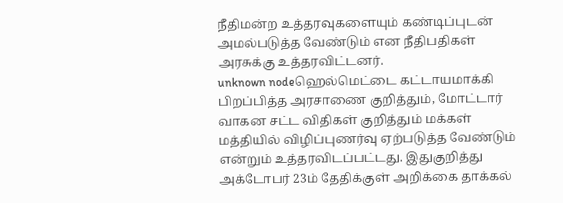நீதிமன்ற உத்தரவுகளையும் கண்டிப்புடன் அமல்படுத்த வேண்டும் என நீதிபதிகள் அரசுக்கு உத்தரவிட்டனர்.
unknown nodeஹெல்மெட்டை கட்டாயமாக்கி பிறப்பித்த அரசாணை குறித்தும், மோட்டார் வாகன சட்ட விதிகள் குறித்தும் மக்கள் மத்தியில் விழிப்புணர்வு ஏற்படுத்த வேண்டும் என்றும் உத்தரவிடப்பட்டது. இதுகுறித்து அக்டோபர் 23ம் தேதிக்குள் அறிக்கை தாக்கல்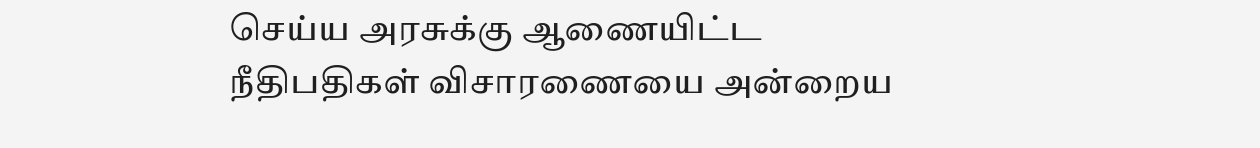செய்ய அரசுக்கு ஆணையிட்ட நீதிபதிகள் விசாரணையை அன்றைய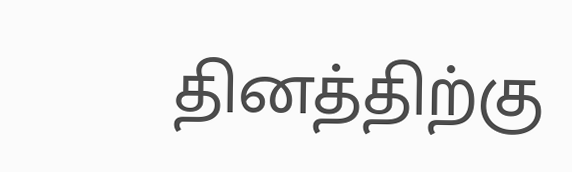தினத்திற்கு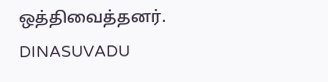ஒத்திவைத்தனர்.
DINASUVADU